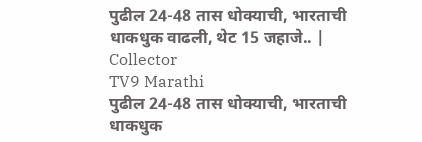पुढील 24-48 तास धोक्याची, भारताची धाकधुक वाढली, थेट 15 जहाजे.. | Collector
TV9 Marathi
पुढील 24-48 तास धोक्याची, भारताची धाकधुक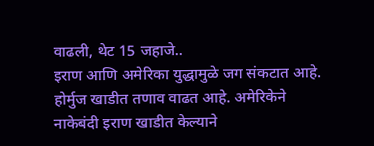वाढली, थेट 15 जहाजे..
इराण आणि अमेरिका युद्धामुळे जग संकटात आहे. होर्मुज खाडीत तणाव वाढत आहे. अमेरिकेने नाकेबंदी इराण खाडीत केल्याने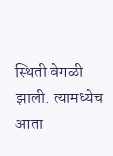स्थिती वेगळी झाली. त्यामध्येच आता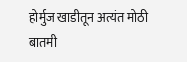होर्मुज खाडीतून अत्यंत मोठी बातमी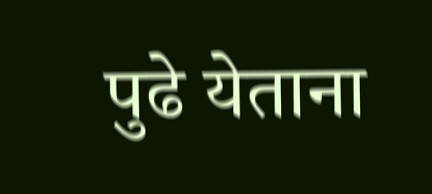पुढे येताना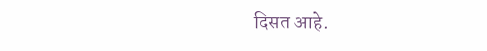दिसत आहे.